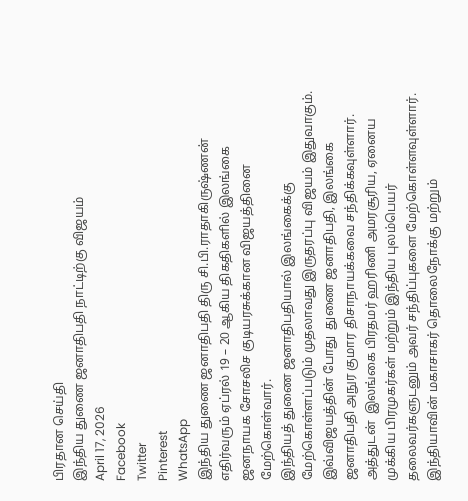பிரதான செய்தி
இந்திய துணை ஜனாதிபதி நாட்டிற்கு விஜயம்
April 17, 2026
Facebook
Twitter
Pinterest
WhatsApp
இந்திய துணை ஜனாதிபதி திரு சி.பி.ராதாகிருஷ்ணன் எதிர்வரும் ஏப்ரல் 19 – 20 ஆகிய திகதிகளில் இலங்கை ஜனநாயக சோசலிச குடியரசுக்கான விஜயத்தினை மேற்கொள்வார்.
இந்தியத் துணை ஜனாதிபதியால் இலங்கைக்கு மேற்கொள்ளப்படும் முதலாவது இருதரப்பு விஜயம் இதுவாகும்.
இவ்விஜயத்தின் போது  துணை ஜனாதிபதி, இலங்கை ஜனாதிபதி அநுர குமார திசாநாயக்கவை சந்திக்கவுள்ளார். அத்துடன்  இலங்கை பிரதமர் ஹரிணி அமரசூரிய, ஏனைய முக்கிய பிரமுகர்கள் மற்றும் இந்திய புலம்பெயர் தலைவர்களுடனும் அவர் சந்திப்புகளை மேற்கொள்ளவுள்ளார்.
இந்தியாவின் மகாசாகர் தொலைநோக்கு மற்றும்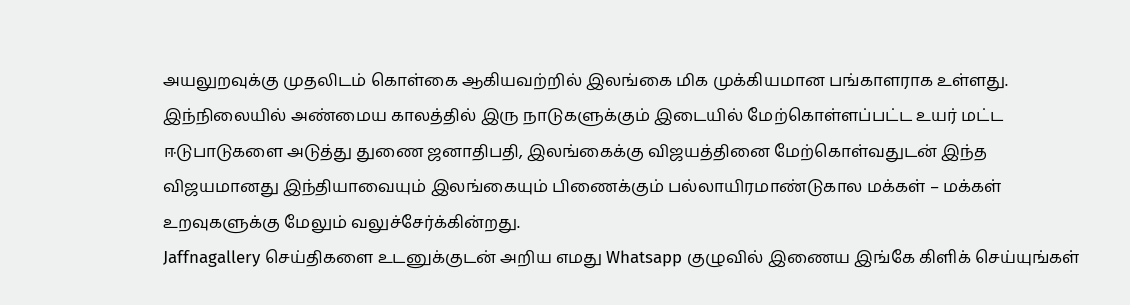அயலுறவுக்கு முதலிடம் கொள்கை ஆகியவற்றில் இலங்கை மிக முக்கியமான பங்காளராக உள்ளது. இந்நிலையில் அண்மைய காலத்தில் இரு நாடுகளுக்கும் இடையில் மேற்கொள்ளப்பட்ட உயர் மட்ட ஈடுபாடுகளை அடுத்து துணை ஜனாதிபதி, இலங்கைக்கு விஜயத்தினை மேற்கொள்வதுடன் இந்த விஜயமானது இந்தியாவையும் இலங்கையும் பிணைக்கும் பல்லாயிரமாண்டுகால மக்கள் – மக்கள் உறவுகளுக்கு மேலும் வலுச்சேர்க்கின்றது.
Jaffnagallery செய்திகளை உடனுக்குடன் அறிய எமது Whatsapp குழுவில் இணைய இங்கே கிளிக் செய்யுங்கள்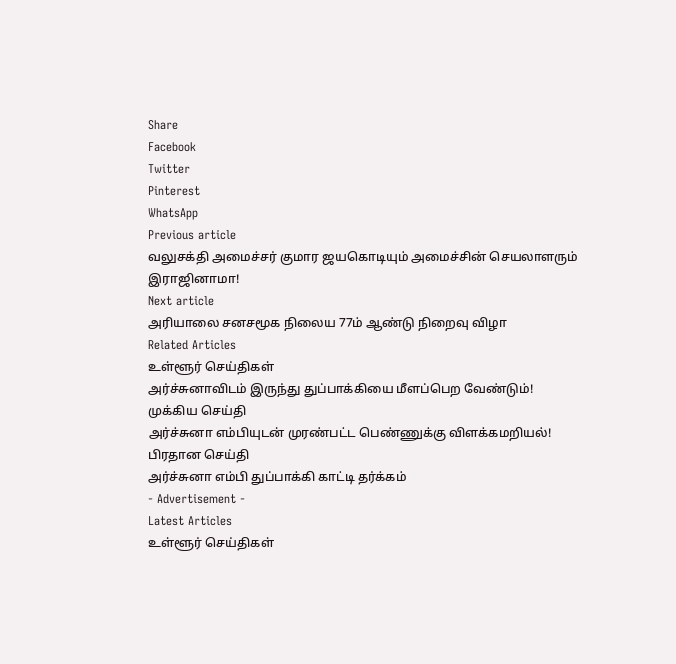Share
Facebook
Twitter
Pinterest
WhatsApp
Previous article
வலுசக்தி அமைச்சர் குமார ஜயகொடியும் அமைச்சின் செயலாளரும் இராஜினாமா!
Next article
அரியாலை சனசமூக நிலைய 77ம் ஆண்டு நிறைவு விழா
Related Articles
உள்ளூர் செய்திகள்
அர்ச்சுனாவிடம் இருந்து துப்பாக்கியை மீளப்பெற வேண்டும்!
முக்கிய செய்தி
அர்ச்சுனா எம்பியுடன் முரண்பட்ட பெண்ணுக்கு விளக்கமறியல்!
பிரதான செய்தி
அர்ச்சுனா எம்பி துப்பாக்கி காட்டி தர்க்கம்
- Advertisement -
Latest Articles
உள்ளூர் செய்திகள்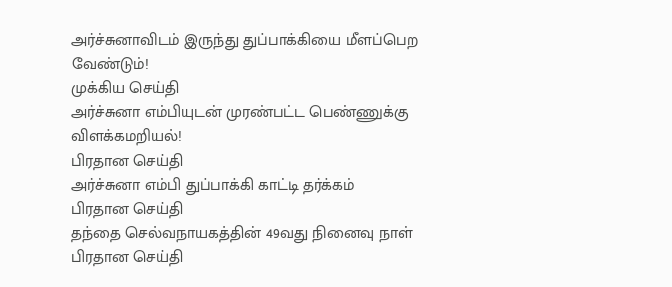அர்ச்சுனாவிடம் இருந்து துப்பாக்கியை மீளப்பெற வேண்டும்!
முக்கிய செய்தி
அர்ச்சுனா எம்பியுடன் முரண்பட்ட பெண்ணுக்கு விளக்கமறியல்!
பிரதான செய்தி
அர்ச்சுனா எம்பி துப்பாக்கி காட்டி தர்க்கம்
பிரதான செய்தி
தந்தை செல்வநாயகத்தின் 49வது நினைவு நாள்
பிரதான செய்தி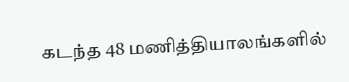கடந்த 48 மணித்தியாலங்களில்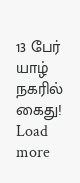13 பேர் யாழ் நகரில் கைது!
Load more